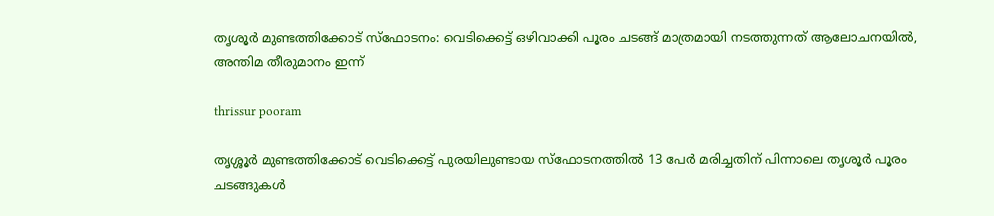തൃശൂർ മുണ്ടത്തിക്കോട് സ്ഫോടനം: വെടിക്കെട്ട് ഒഴിവാക്കി പൂരം ചടങ്ങ് മാത്രമായി നടത്തുന്നത് ആലോചനയിൽ, അന്തിമ തീരുമാനം ഇന്ന്

thrissur pooram

തൃശ്ശൂർ മുണ്ടത്തിക്കോട് വെടിക്കെട്ട് പുരയിലുണ്ടായ സ്ഫോടനത്തിൽ 13 പേർ മരിച്ചതിന് പിന്നാലെ തൃശൂർ പൂരം ചടങ്ങുക‍ള്‍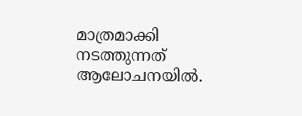മാത്രമാക്കി നടത്തുന്നത് ആലോചനയിൽ.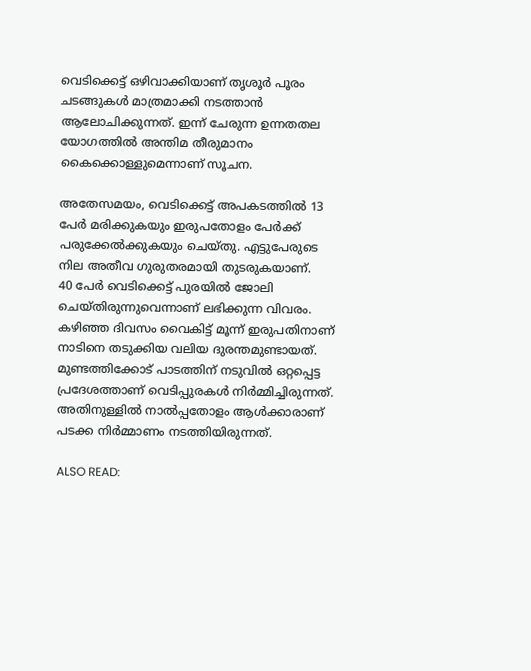വെടിക്കെട്ട് ഒഴിവാക്കിയാണ് തൃശൂർ പൂരം ചടങ്ങുകള്‍ മാത്രമാക്കി നടത്താൻ ആലോചിക്കുന്നത്. ഇന്ന് ചേരുന്ന ഉന്നതതല യോഗത്തിൽ അന്തിമ തീരുമാനം കൈക്കൊള്ളുമെന്നാണ് സൂചന.

അതേസമയം, വെടിക്കെട്ട് അപകടത്തിൽ 13 പേർ മരിക്കുകയും ഇരുപതോളം പേർക്ക് പരുക്കേൽക്കുകയും ചെയ്തു. എട്ടുപേരുടെ നില അതീവ ഗുരുതരമായി തുടരുകയാണ്.
40 പേർ വെടിക്കെട്ട് പുരയിൽ ജോലി ചെയ്തിരുന്നുവെന്നാണ് ലഭിക്കുന്ന വിവരം. ക‍ഴിഞ്ഞ ദിവസം വൈകിട്ട് മൂന്ന് ഇരുപതിനാണ് നാടിനെ തടുക്കിയ വലിയ ദുരന്തമുണ്ടായത്. മുണ്ടത്തിക്കോട് പാടത്തിന് നടുവിൽ ഒറ്റപ്പെട്ട പ്രദേശത്താണ് വെടിപ്പുരകൾ നിർമ്മിച്ചിരുന്നത്. അതിനുള്ളിൽ നാൽപ്പതോളം ആൾക്കാരാണ് പടക്ക നിർമ്മാണം നടത്തിയിരുന്നത്.

ALSO READ: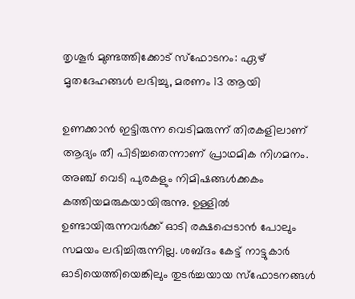തൃശൂർ മുണ്ടത്തിക്കോട് സ്ഫോടനം: ഏഴ് മൃതദേഹങ്ങൾ ലഭിച്ചു, മരണം 13 ആയി

ഉണക്കാൻ ഇട്ടിരുന്ന വെടിമരുന്ന് തിരകളിലാണ് ആദ്യം തീ പിടിച്ചതെന്നാണ് പ്രാഥമിക നിഗമനം. അഞ്ച് വെടി പുരകളും നിമിഷങ്ങൾക്കകം കത്തിയമരുകയായിരുന്നു. ഉള്ളിൽ ഉണ്ടായിരുന്നവർക്ക് ഓടി രക്ഷപ്പെടാൻ പോലും സമയം ലഭിച്ചിരുന്നില്ല. ശബ്ദം കേട്ട് നാട്ടുകാർ ഓടിയെത്തിയെങ്കിലും തുടർച്ചയായ സ്ഫോടനങ്ങൾ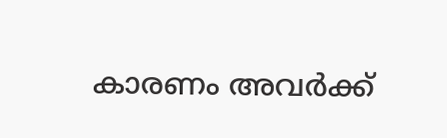കാരണം അവർക്ക്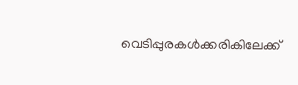വെടിപ്പുരകൾക്കരികിലേക്ക്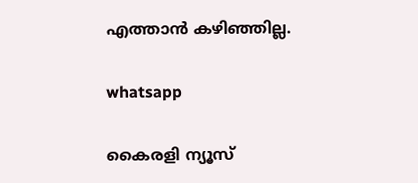എത്താൻ കഴിഞ്ഞില്ല.

whatsapp

കൈരളി ന്യൂസ്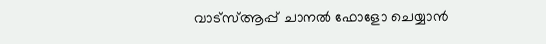വാട്‌സ്ആപ്പ് ചാനല്‍ ഫോളോ ചെയ്യാന്‍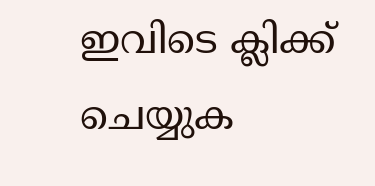ഇവിടെ ക്ലിക്ക് ചെയ്യുക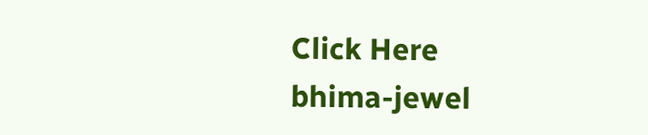Click Here
bhima-jewel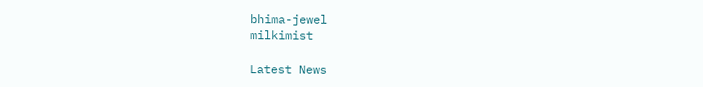bhima-jewel
milkimist

Latest News